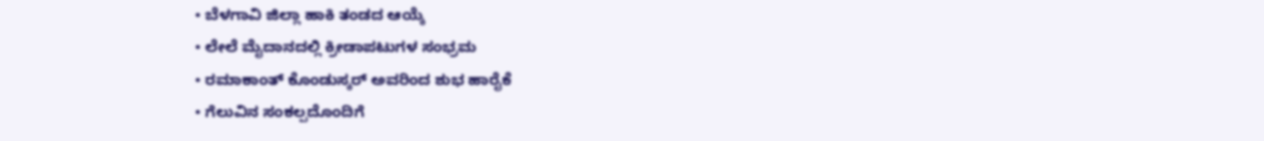• ಬೆಳಗಾವಿ ಜಿಲ್ಲಾ ಹಾಕಿ ತಂಡದ ಆಯ್ಕೆ
• ಲೇಲೆ ಮೈದಾನದಲ್ಲಿ ಕ್ರೀಡಾಪಟುಗಳ ಸಂಭ್ರಮ
• ರಮಾಕಾಂತ್ ಕೊಂಡುಸ್ಕರ್ ಅವರಿಂದ ಶುಭ ಹಾರೈಕೆ
• ಗೆಲುವಿನ ಸಂಕಲ್ಪದೊಂದಿಗೆ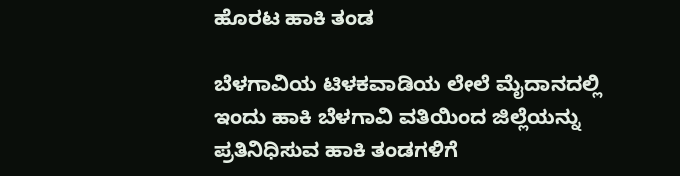ಹೊರಟ ಹಾಕಿ ತಂಡ

ಬೆಳಗಾವಿಯ ಟಿಳಕವಾಡಿಯ ಲೇಲೆ ಮೈದಾನದಲ್ಲಿ ಇಂದು ಹಾಕಿ ಬೆಳಗಾವಿ ವತಿಯಿಂದ ಜಿಲ್ಲೆಯನ್ನು ಪ್ರತಿನಿಧಿಸುವ ಹಾಕಿ ತಂಡಗಳಿಗೆ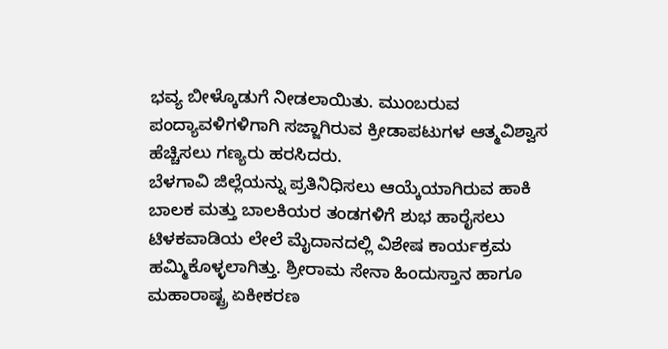ಭವ್ಯ ಬೀಳ್ಕೊಡುಗೆ ನೀಡಲಾಯಿತು. ಮುಂಬರುವ ಪಂದ್ಯಾವಳಿಗಳಿಗಾಗಿ ಸಜ್ಜಾಗಿರುವ ಕ್ರೀಡಾಪಟುಗಳ ಆತ್ಮವಿಶ್ವಾಸ ಹೆಚ್ಚಿಸಲು ಗಣ್ಯರು ಹರಸಿದರು.
ಬೆಳಗಾವಿ ಜಿಲ್ಲೆಯನ್ನು ಪ್ರತಿನಿಧಿಸಲು ಆಯ್ಕೆಯಾಗಿರುವ ಹಾಕಿ ಬಾಲಕ ಮತ್ತು ಬಾಲಕಿಯರ ತಂಡಗಳಿಗೆ ಶುಭ ಹಾರೈಸಲು ಟಿಳಕವಾಡಿಯ ಲೇಲೆ ಮೈದಾನದಲ್ಲಿ ವಿಶೇಷ ಕಾರ್ಯಕ್ರಮ ಹಮ್ಮಿಕೊಳ್ಳಲಾಗಿತ್ತು. ಶ್ರೀರಾಮ ಸೇನಾ ಹಿಂದುಸ್ತಾನ ಹಾಗೂ ಮಹಾರಾಷ್ಟ್ರ ಏಕೀಕರಣ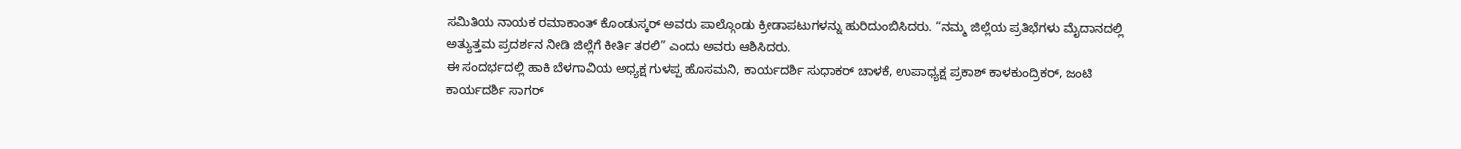ಸಮಿತಿಯ ನಾಯಕ ರಮಾಕಾಂತ್ ಕೊಂಡುಸ್ಕರ್ ಅವರು ಪಾಲ್ಗೊಂಡು ಕ್ರೀಡಾಪಟುಗಳನ್ನು ಹುರಿದುಂಬಿಸಿದರು. “ನಮ್ಮ ಜಿಲ್ಲೆಯ ಪ್ರತಿಭೆಗಳು ಮೈದಾನದಲ್ಲಿ ಅತ್ಯುತ್ತಮ ಪ್ರದರ್ಶನ ನೀಡಿ ಜಿಲ್ಲೆಗೆ ಕೀರ್ತಿ ತರಲಿ” ಎಂದು ಅವರು ಆಶಿಸಿದರು.
ಈ ಸಂದರ್ಭದಲ್ಲಿ ಹಾಕಿ ಬೆಳಗಾವಿಯ ಅಧ್ಯಕ್ಷ ಗುಳಪ್ಪ ಹೊಸಮನಿ, ಕಾರ್ಯದರ್ಶಿ ಸುಧಾಕರ್ ಚಾಳಕೆ, ಉಪಾಧ್ಯಕ್ಷ ಪ್ರಕಾಶ್ ಕಾಳಕುಂದ್ರಿಕರ್, ಜಂಟಿ ಕಾರ್ಯದರ್ಶಿ ಸಾಗರ್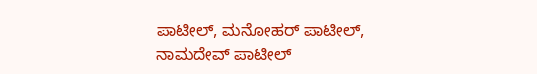ಪಾಟೀಲ್, ಮನೋಹರ್ ಪಾಟೀಲ್, ನಾಮದೇವ್ ಪಾಟೀಲ್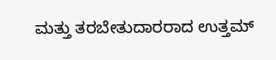ಮತ್ತು ತರಬೇತುದಾರರಾದ ಉತ್ತಮ್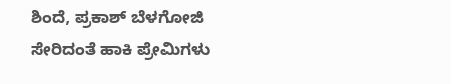ಶಿಂದೆ, ಪ್ರಕಾಶ್ ಬೆಳಗೋಜಿ ಸೇರಿದಂತೆ ಹಾಕಿ ಪ್ರೇಮಿಗಳು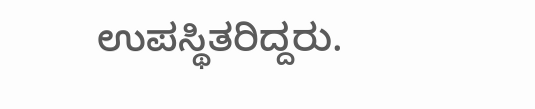ಉಪಸ್ಥಿತರಿದ್ದರು.